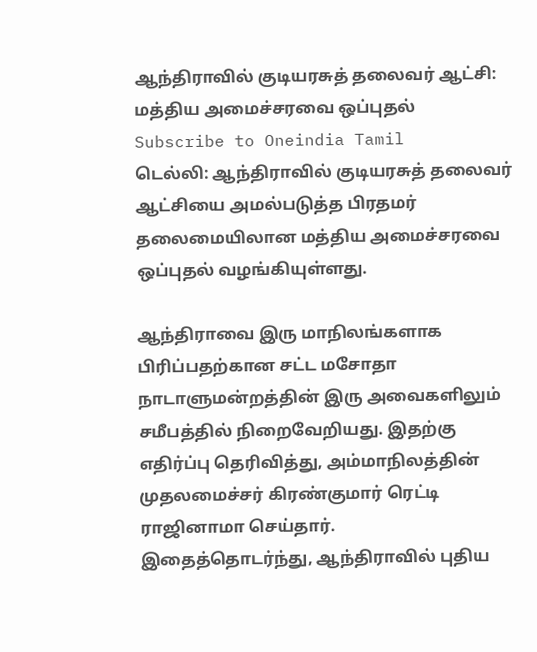ஆந்திராவில் குடியரசுத் தலைவர் ஆட்சி: மத்திய அமைச்சரவை ஒப்புதல்
Subscribe to Oneindia Tamil
டெல்லி: ஆந்திராவில் குடியரசுத் தலைவர் ஆட்சியை அமல்படுத்த பிரதமர் தலைமையிலான மத்திய அமைச்சரவை ஒப்புதல் வழங்கியுள்ளது.

ஆந்திராவை இரு மாநிலங்களாக பிரிப்பதற்கான சட்ட மசோதா நாடாளுமன்றத்தின் இரு அவைகளிலும் சமீபத்தில் நிறைவேறியது. இதற்கு எதிர்ப்பு தெரிவித்து, அம்மாநிலத்தின் முதலமைச்சர் கிரண்குமார் ரெட்டி ராஜினாமா செய்தார்.
இதைத்தொடர்ந்து, ஆந்திராவில் புதிய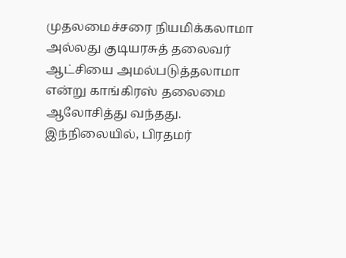முதலமைச்சரை நியமிக்கலாமா அல்லது குடியரசுத் தலைவர் ஆட்சியை அமல்படுத்தலாமா என்று காங்கிரஸ் தலைமை ஆலோசித்து வந்தது.
இந்நிலையில், பிரதமர்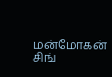மன்மோகன் சிங்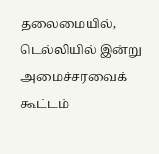தலைமையில், டெல்லியில் இன்று அமைச்சரவைக் கூட்டம்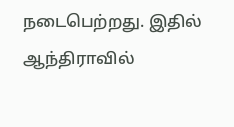நடைபெற்றது. இதில் ஆந்திராவில்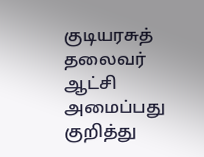குடியரசுத் தலைவர் ஆட்சி அமைப்பது குறித்து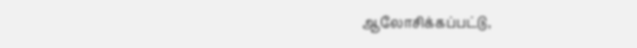ஆலோசிக்கப்பட்டு,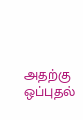அதற்கு ஒப்புதல்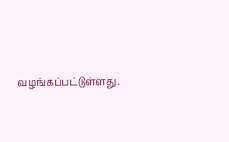வழங்கப்பட்டுள்ளது.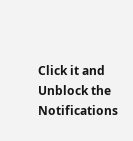Click it and Unblock the Notifications